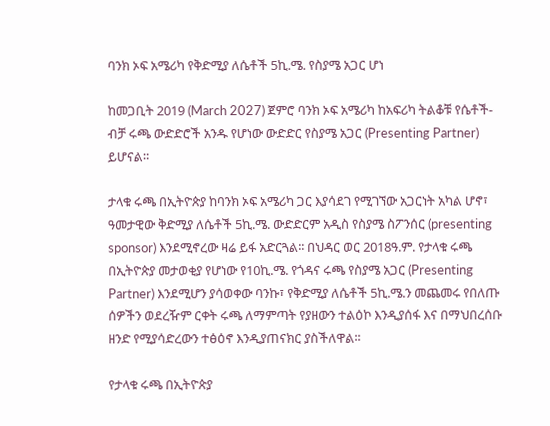ባንክ ኦፍ አሜሪካ የቅድሚያ ለሴቶች 5ኪ.ሜ. የስያሜ አጋር ሆነ

ከመጋቢት 2019 (March 2027) ጀምሮ ባንክ ኦፍ አሜሪካ ከአፍሪካ ትልቆቹ የሴቶች-ብቻ ሩጫ ውድድሮች አንዱ የሆነው ውድድር የስያሜ አጋር (Presenting Partner) ይሆናል።

ታላቁ ሩጫ በኢትዮጵያ ከባንክ ኦፍ አሜሪካ ጋር እያሳደገ የሚገኘው አጋርነት አካል ሆኖ፣ ዓመታዊው ቅድሚያ ለሴቶች 5ኪ.ሜ. ውድድርም አዲስ የስያሜ ስፖንሰር (presenting sponsor) እንደሚኖረው ዛሬ ይፋ አድርጓል፡፡ በህዳር ወር 2018ዓ.ም. የታላቁ ሩጫ በኢትዮጵያ መታወቂያ የሆነው የ10ኪ.ሜ. የጎዳና ሩጫ የስያሜ አጋር (Presenting Partner) እንደሚሆን ያሳወቀው ባንኩ፣ የቅድሚያ ለሴቶች 5ኪ.ሜ.ን መጨመሩ የበለጡ ሰዎችን ወደረዥም ርቀት ሩጫ ለማምጣት የያዘውን ተልዕኮ እንዲያሰፋ እና በማህበረሰቡ ዘንድ የሚያሳድረውን ተፅዕኖ እንዲያጠናክር ያስችለዋል፡፡

የታላቁ ሩጫ በኢትዮጵያ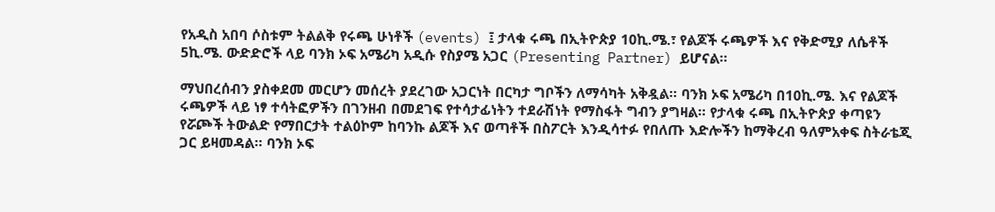የአዲስ አበባ ሶስቱም ትልልቅ የሩጫ ሁነቶች (events) ፤ ታላቁ ሩጫ በኢትዮጵያ 10ኪ.ሜ.፣ የልጆች ሩጫዎች እና የቅድሚያ ለሴቶች 5ኪ.ሜ. ውድድሮች ላይ ባንክ ኦፍ አሜሪካ አዲሱ የስያሜ አጋር (Presenting Partner) ይሆናል።

ማህበረሰብን ያስቀደመ መርሆን መሰረት ያደረገው አጋርነት በርካታ ግቦችን ለማሳካት አቅዷል፡፡ ባንክ ኦፍ አሜሪካ በ10ኪ.ሜ. እና የልጆች ሩጫዎች ላይ ነፃ ተሳትፎዎችን በገንዘብ በመደገፍ የተሳታፊነትን ተደራሽነት የማስፋት ግብን ያግዛል፡፡ የታላቁ ሩጫ በኢትዮጵያ ቀጣዩን የሯጮች ትውልድ የማበርታት ተልዕኮም ከባንኩ ልጆች እና ወጣቶች በስፖርት እንዲሳተፉ የበለጡ እድሎችን ከማቅረብ ዓለምአቀፍ ስትራቴጂ ጋር ይዛመዳል፡፡ ባንክ ኦፍ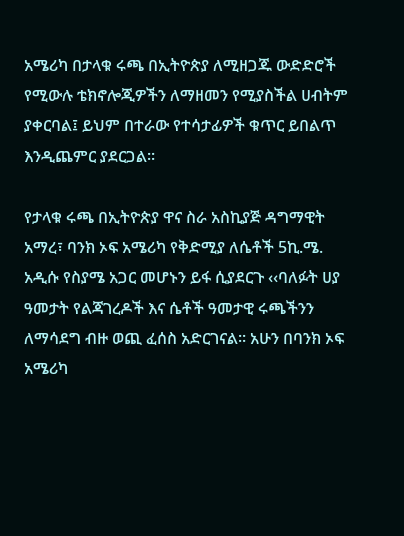አሜሪካ በታላቁ ሩጫ በኢትዮጵያ ለሚዘጋጁ ውድድሮች የሚውሉ ቴክኖሎጂዎችን ለማዘመን የሚያስችል ሀብትም ያቀርባል፤ ይህም በተራው የተሳታፊዎች ቁጥር ይበልጥ እንዲጨምር ያደርጋል፡፡

የታላቁ ሩጫ በኢትዮጵያ ዋና ስራ አስኪያጅ ዳግማዊት አማረ፣ ባንክ ኦፍ አሜሪካ የቅድሚያ ለሴቶች 5ኪ.ሜ. አዲሱ የስያሜ አጋር መሆኑን ይፋ ሲያደርጉ ‹‹ባለፉት ሀያ ዓመታት የልጃገረዶች እና ሴቶች ዓመታዊ ሩጫችንን ለማሳደግ ብዙ ወጪ ፈሰስ አድርገናል፡፡ አሁን በባንክ ኦፍ አሜሪካ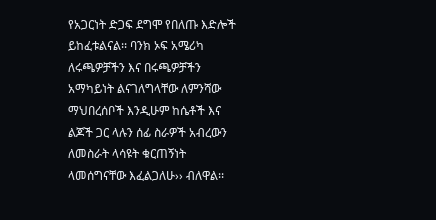የአጋርነት ድጋፍ ደግሞ የበለጡ እድሎች ይከፈቱልናል፡፡ ባንክ ኦፍ አሜሪካ ለሩጫዎቻችን እና በሩጫዎቻችን አማካይነት ልናገለግላቸው ለምንሻው ማህበረሰቦች እንዲሁም ከሴቶች እና ልጆች ጋር ላሉን ሰፊ ስራዎች አብረውን ለመስራት ላሳዩት ቁርጠኝነት ላመሰግናቸው እፈልጋለሁ›› ብለዋል፡፡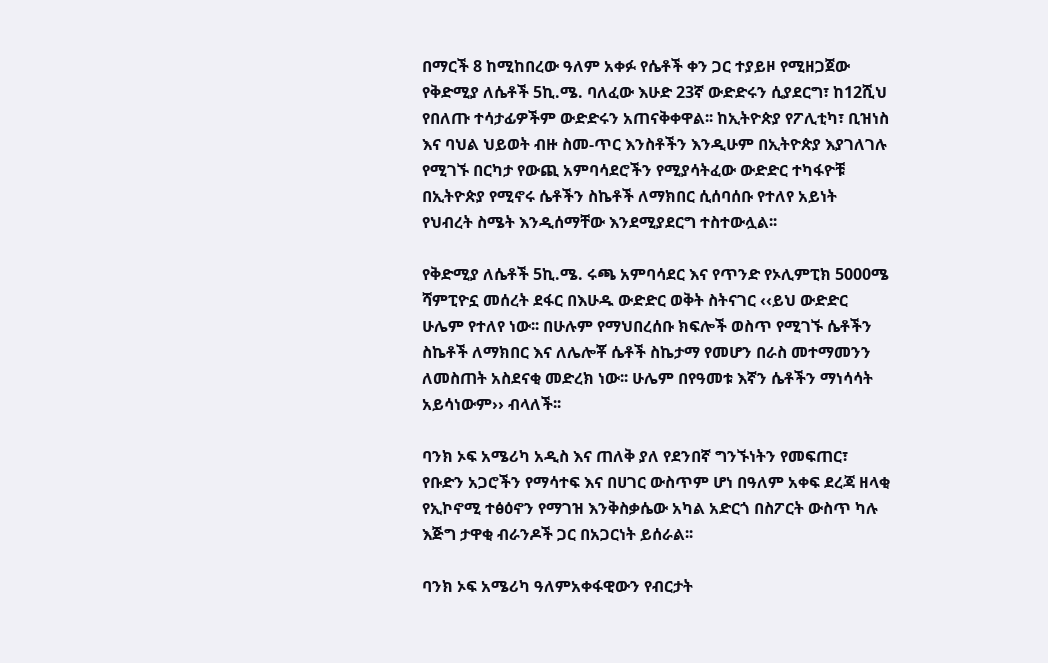በማርች 8 ከሚከበረው ዓለም አቀፉ የሴቶች ቀን ጋር ተያይዞ የሚዘጋጀው የቅድሚያ ለሴቶች 5ኪ.ሜ. ባለፈው እሁድ 23ኛ ውድድሩን ሲያደርግ፣ ከ12ሺህ የበለጡ ተሳታፊዎችም ውድድሩን አጠናቅቀዋል፡፡ ከኢትዮጵያ የፖሊቲካ፣ ቢዝነስ እና ባህል ህይወት ብዙ ስመ-ጥር እንስቶችን እንዲሁም በኢትዮጵያ እያገለገሉ የሚገኙ በርካታ የውጪ አምባሳደሮችን የሚያሳትፈው ውድድር ተካፋዮቹ በኢትዮጵያ የሚኖሩ ሴቶችን ስኬቶች ለማክበር ሲሰባሰቡ የተለየ አይነት የህብረት ስሜት እንዲሰማቸው እንደሚያደርግ ተስተውሏል፡፡

የቅድሚያ ለሴቶች 5ኪ.ሜ. ሩጫ አምባሳደር እና የጥንድ የኦሊምፒክ 5000ሜ ሻምፒዮኗ መሰረት ደፋር በእሁዱ ውድድር ወቅት ስትናገር ‹‹ይህ ውድድር ሁሌም የተለየ ነው፡፡ በሁሉም የማህበረሰቡ ክፍሎች ወስጥ የሚገኙ ሴቶችን ስኬቶች ለማክበር እና ለሌሎቾ ሴቶች ስኬታማ የመሆን በራስ መተማመንን ለመስጠት አስደናቂ መድረክ ነው፡፡ ሁሌም በየዓመቱ እኛን ሴቶችን ማነሳሳት አይሳነውም›› ብላለች፡፡

ባንክ ኦፍ አሜሪካ አዲስ እና ጠለቅ ያለ የደንበኛ ግንኙነትን የመፍጠር፣ የቡድን አጋሮችን የማሳተፍ እና በሀገር ውስጥም ሆነ በዓለም አቀፍ ደረጃ ዘላቂ የኢኮኖሚ ተፅዕኖን የማገዝ እንቅስቃሴው አካል አድርጎ በስፖርት ውስጥ ካሉ እጅግ ታዋቂ ብራንዶች ጋር በአጋርነት ይሰራል፡፡

ባንክ ኦፍ አሜሪካ ዓለምአቀፋዊውን የብርታት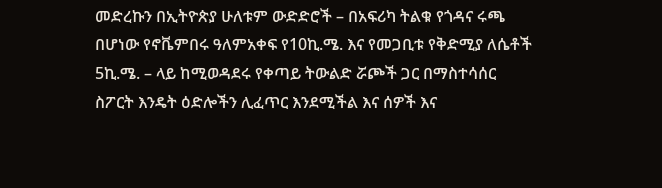መድረኩን በኢትዮጵያ ሁለቱም ውድድሮች – በአፍሪካ ትልቁ የጎዳና ሩጫ በሆነው የኖቬምበሩ ዓለምአቀፍ የ10ኪ.ሜ. እና የመጋቢቱ የቅድሚያ ለሴቶች 5ኪ.ሜ. – ላይ ከሚወዳደሩ የቀጣይ ትውልድ ሯጮች ጋር በማስተሳሰር ስፖርት እንዴት ዕድሎችን ሊፈጥር እንደሚችል እና ሰዎች እና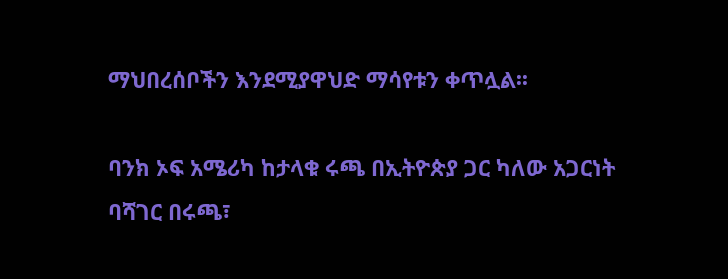ማህበረሰቦችን እንደሚያዋህድ ማሳየቱን ቀጥሏል፡፡

ባንክ ኦፍ አሜሪካ ከታላቁ ሩጫ በኢትዮጵያ ጋር ካለው አጋርነት ባሻገር በሩጫ፣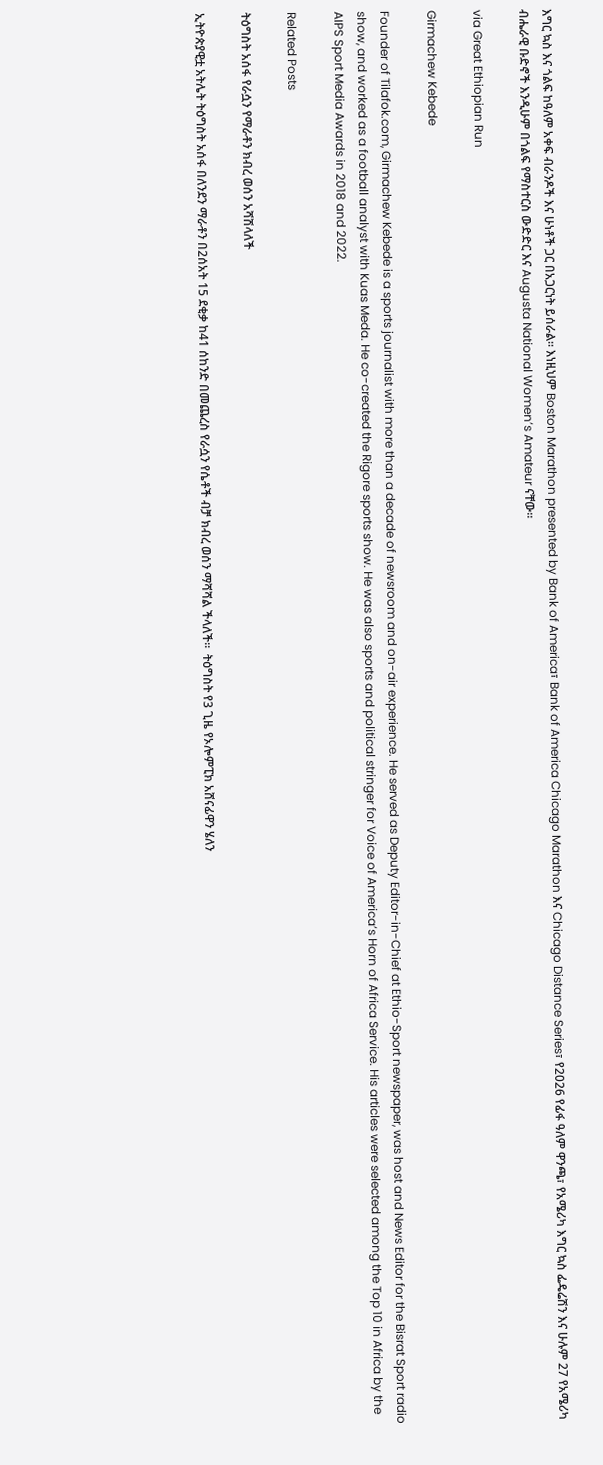እግር ኳስ እና ጎልፍ ከዓለም አቀፍ ብራንዶች እና ሁነቶች ጋር በአጋርነት ይሰራል፡፡ እነዚህም Boston Marathon presented by Bank of America፣ Bank of America Chicago Marathon እና Chicago Distance Series፣ የ2026 የፊፋ ዓለም ዋንጫ፣ የአሜሪካ እግር ኳስ ፌዴሬሽን እና ሁሉም 27 የአሜሪካ ብሔራዊ ቡድኖች እንዲሁም በጎልፍ የማስተርስ ውድድር እና Augusta National Women’s Amateur ናቸው፡፡

via Great Ethiopian Run

Girmachew Kebede

Founder of Tilafok.com, Girmachew Kebede is a sports journalist with more than a decade of newsroom and on-air experience. He served as Deputy Editor-in-Chief at Ethio-Sport newspaper, was host and News Editor for the Bisrat Sport radio show, and worked as a football analyst with Kuas Meda. He co-created the Rigore sports show. He was also sports and political stringer for Voice of America’s Horn of Africa Service. His articles were selected among the Top 10 in Africa by the AIPS Sport Media Awards in 2018 and 2022.

Related Posts

ትዕግስት አሰፋ የራሷን የማራቶን ክብረ ወሰን አሻሽላለች

ኢትዮጵያዊቷ አትሌት ትዕግስት አሰፋ በለንደን ማራቶን በ2ሰአት 15 ደቂቃ ከ41 ሰከንድ በመጨረስ የራሷን የሴቶች ብቻ ክብረ ወሰን ማሻሻል ችላለች፡፡  ትዕግስት የ3 ጊዜ የኦሎምፒክ አሸናፊዋን ሄለን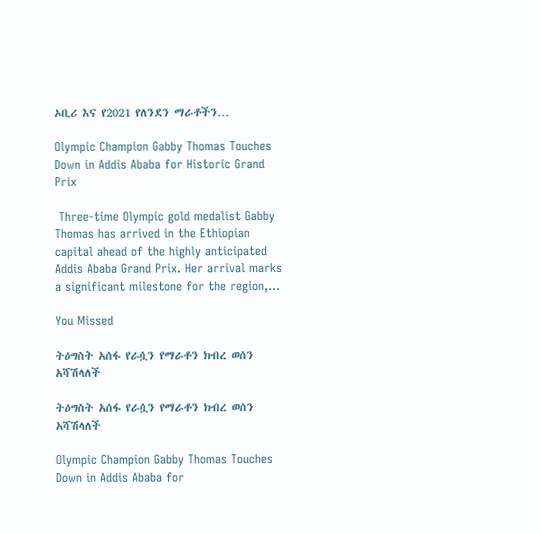ኦቢሪ እና የ2021 የለንደን ማራቶችን…

Olympic Champion Gabby Thomas Touches Down in Addis Ababa for Historic Grand Prix

 Three-time Olympic gold medalist Gabby Thomas has arrived in the Ethiopian capital ahead of the highly anticipated Addis Ababa Grand Prix. Her arrival marks a significant milestone for the region,…

You Missed

ትዕግስት አሰፋ የራሷን የማራቶን ክብረ ወሰን አሻሽላለች

ትዕግስት አሰፋ የራሷን የማራቶን ክብረ ወሰን አሻሽላለች

Olympic Champion Gabby Thomas Touches Down in Addis Ababa for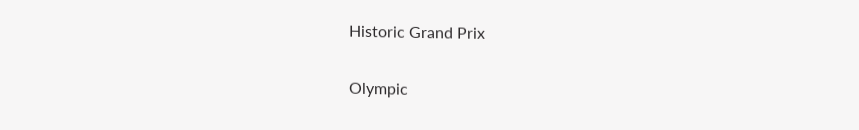Historic Grand Prix

Olympic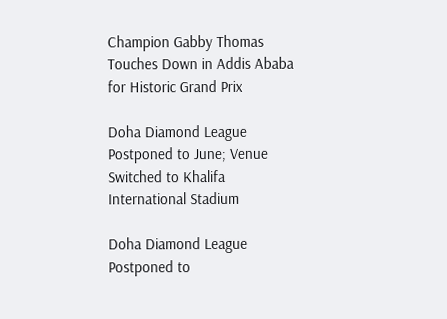Champion Gabby Thomas Touches Down in Addis Ababa for Historic Grand Prix

Doha Diamond League Postponed to June; Venue Switched to Khalifa International Stadium

Doha Diamond League Postponed to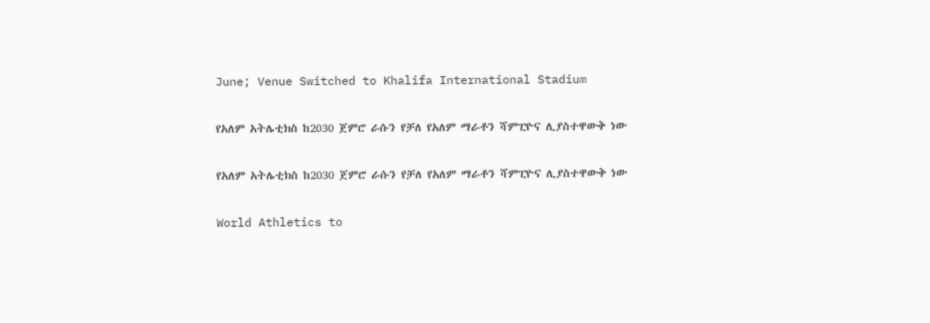June; Venue Switched to Khalifa International Stadium

የአለም አትሌቲክስ ከ2030 ጀምሮ ራሱን የቻለ የአለም ማራቶን ሻምፒዮና ሊያስተዋውቅ ነው

የአለም አትሌቲክስ ከ2030 ጀምሮ ራሱን የቻለ የአለም ማራቶን ሻምፒዮና ሊያስተዋውቅ ነው

World Athletics to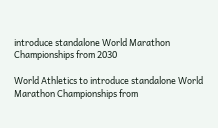introduce standalone World Marathon Championships from 2030

World Athletics to introduce standalone World Marathon Championships from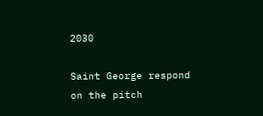2030

Saint George respond on the pitch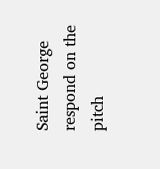Saint George respond on the pitch